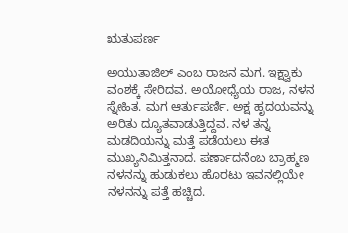ಋತುಪರ್ಣ

ಅಯುತಾಜಿಲ್ ಎಂಬ ರಾಜನ ಮಗ. ಇಕ್ಷ್ವಾಕು ವಂಶಕ್ಕೆ ಸೇರಿದವ. ಅಯೋಧ್ಯೆಯ ರಾಜ, ನಳನ ಸ್ನೇಹಿತ. ಮಗ ಆರ್ತುಪರ್ಣಿ. ಅಕ್ಷ ಹೃದಯವನ್ನು ಅರಿತು ದ್ಯೂತವಾಡುತ್ತಿದ್ದವ. ನಳ ತನ್ನ ಮಡದಿಯನ್ನು ಮತ್ತೆ ಪಡೆಯಲು ಈತ ಮುಖ್ಯನಿಮಿತ್ತನಾದ. ಪರ್ಣಾದನೆಂಬ ಬ್ರಾಹ್ಮಣ ನಳನನ್ನು ಹುಡುಕಲು ಹೊರಟು ಇವನಲ್ಲಿಯೇ ನಳನನ್ನು ಪತ್ತೆ ಹಚ್ಚಿದ.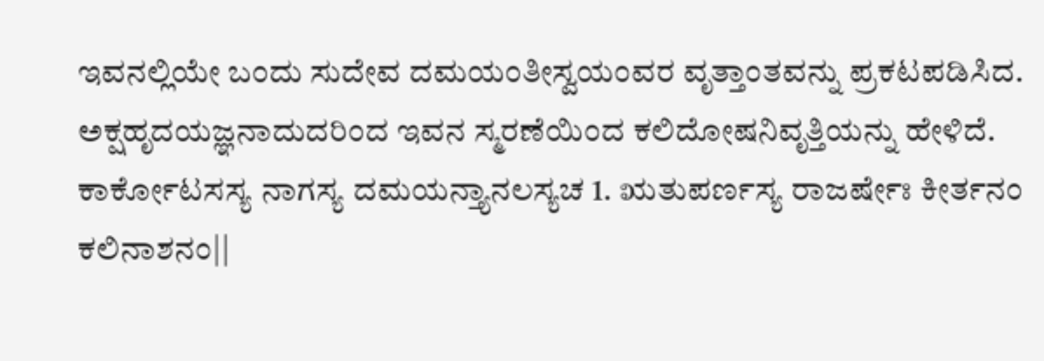ಇವನಲ್ಲಿಯೇ ಬಂದು ಸುದೇವ ದಮಯಂತೀಸ್ವಯಂವರ ವೃತ್ತಾಂತವನ್ನು ಪ್ರಕಟಪಡಿಸಿದ. ಅಕ್ಷಹೃದಯಜ್ಞನಾದುದರಿಂದ ಇವನ ಸ್ಮರಣೆಯಿಂದ ಕಲಿದೋಷನಿವೃತ್ತಿಯನ್ನು ಹೇಳಿದೆ. ಕಾರ್ಕೋಟಸಸ್ಯ ನಾಗಸ್ಯ ದಮಯನ್ತ್ಯಾನಲಸ್ಯಚ 1. ಋತುಪರ್ಣಸ್ಯ ರಾಜರ್ಷೇಃ ಕೀರ್ತನಂ ಕಲಿನಾಶನಂ||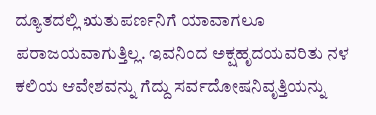ದ್ಯೂತದಲ್ಲಿ ಋತುಪರ್ಣನಿಗೆ ಯಾವಾಗಲೂ ಪರಾಜಯವಾಗುತ್ತಿಲ್ಲ. ಇವನಿಂದ ಅಕ್ಷಹೃದಯವರಿತು ನಳ ಕಲಿಯ ಆವೇಶವನ್ನು ಗೆದ್ದು ಸರ್ವದೋಷನಿವೃತ್ತಿಯನ್ನು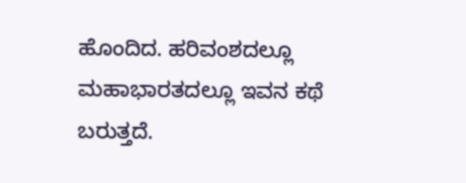ಹೊಂದಿದ. ಹರಿವಂಶದಲ್ಲೂ ಮಹಾಭಾರತದಲ್ಲೂ ಇವನ ಕಥೆ ಬರುತ್ತದೆ.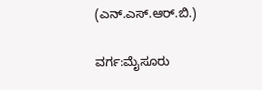(ಎನ್.ಎಸ್.ಆರ್.ಬಿ.)

ವರ್ಗ:ಮೈಸೂರು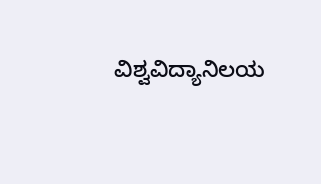ವಿಶ್ವವಿದ್ಯಾನಿಲಯ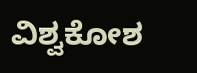ವಿಶ್ವಕೋಶ